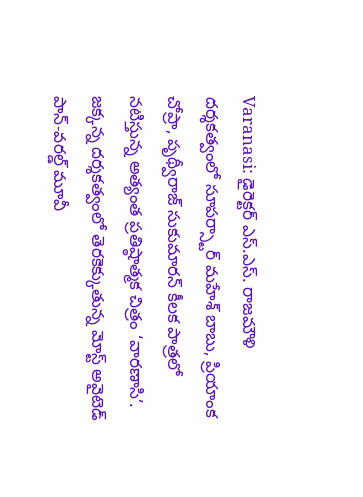Varanasi: డైరెక్టర్ ఎస్.ఎస్. రాజమౌళి దర్శకత్వంలో సూపర్స్టార్ మహేశ్ బాబు, ప్రియాంక చోప్రా, పృథ్వీరాజ్ సుకుమారన్ కీలక పాత్రలో నటిస్తున్న అత్యంత ప్రతిష్ఠాత్మక చిత్రం ‘వారణాసి’. జక్కన్న దర్శకత్వంలో తెరకెక్కుతున్న మోస్ట్ అవైటెడ్ పాన్-వరల్డ్ మూవీ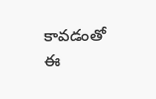కావడంతో ఈ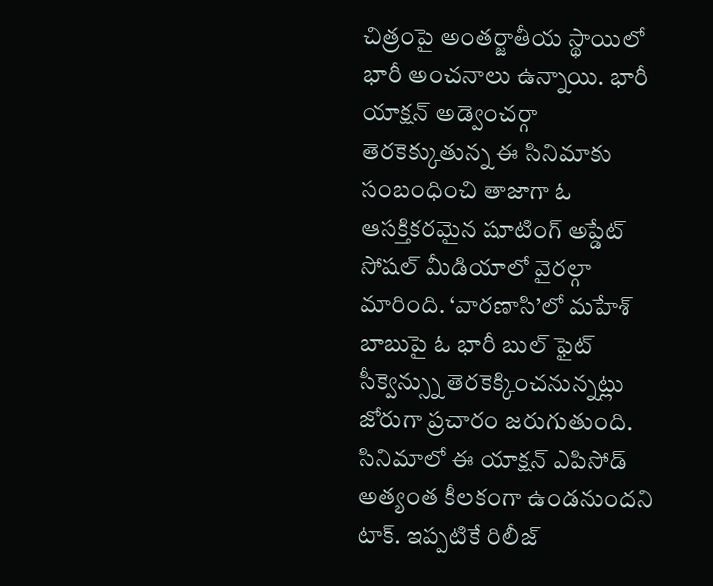చిత్రంపై అంతర్జాతీయ స్థాయిలో భారీ అంచనాలు ఉన్నాయి. భారీ యాక్షన్ అడ్వెంచర్గా తెరకెక్కుతున్న ఈ సినిమాకు సంబంధించి తాజాగా ఓ ఆసక్తికరమైన షూటింగ్ అప్డేట్ సోషల్ మీడియాలో వైరల్గా మారింది. ‘వారణాసి’లో మహేశ్ బాబుపై ఓ భారీ బుల్ ఫైట్ సీక్వెన్స్ను తెరకెక్కించనున్నట్లు జోరుగా ప్రచారం జరుగుతుంది. సినిమాలో ఈ యాక్షన్ ఎపిసోడ్ అత్యంత కీలకంగా ఉండనుందని టాక్. ఇప్పటికే రిలీజ్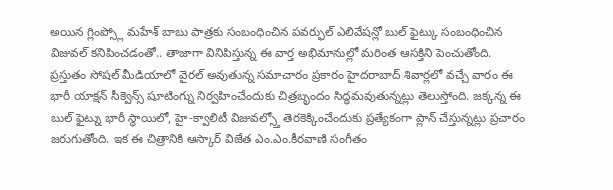అయిన గ్లింప్స్లో మహేశ్ బాబు పాత్రకు సంబంధించిన పవర్ఫుల్ ఎలివేషన్లో బుల్ ఫైట్కు సంబంధించిన విజువల్ కనిపించడంతో.. తాజాగా వినిపిస్తున్న ఈ వార్త అభిమానుల్లో మరింత ఆసక్తిని పెంచుతోంది.
ప్రస్తుతం సోషల్ మీడియాలో వైరల్ అవుతున్న సమాచారం ప్రకారం హైదరాబాద్ శివార్లలో వచ్చే వారం ఈ భారీ యాక్షన్ సీక్వెన్స్ షూటింగ్ను నిర్వహించేందుకు చిత్రబృందం సిద్ధమవుతున్నట్లు తెలుస్తోంది. జక్కన్న ఈ బుల్ ఫైట్ను భారీ స్థాయిలో, హై-క్వాలిటీ విజువల్స్తో తెరకెక్కించేందుకు ప్రత్యేకంగా ప్లాన్ చేస్తున్నట్లు ప్రచారం జరుగుతోంది. ఇక ఈ చిత్రానికి ఆస్కార్ విజేత ఎం.ఎం.కీరవాణి సంగీతం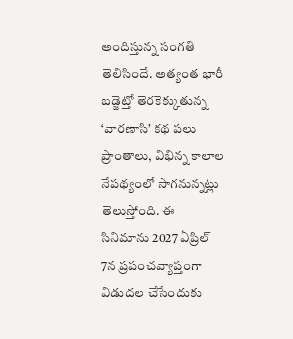అందిస్తున్న సంగతి తెలిసిందే. అత్యంత భారీ బడ్జెట్తో తెరకెక్కుతున్న ‘వారణాసి’ కథ పలు ప్రాంతాలు, విభిన్న కాలాల నేపథ్యంలో సాగనున్నట్లు తెలుస్తోంది. ఈ సినిమాను 2027 ఏప్రిల్ 7న ప్రపంచవ్యాప్తంగా విడుదల చేసేందుకు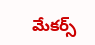మేకర్స్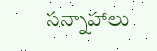సన్నాహాలు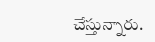చేస్తున్నారు.